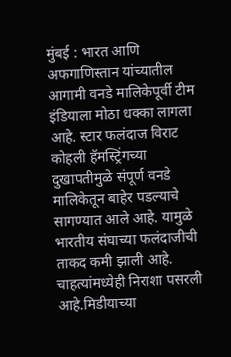मुंबई : भारत आणि अफगाणिस्तान यांच्यातील आगामी वनडे मालिकेपूर्वी टीम इंडियाला मोठा धक्का लागला आहे. स्टार फलंदाज विराट कोहली हॅमस्ट्रिंगच्या दुखापतीमुळे संपूर्ण वनडे मालिकेतून बाहेर पडल्याचे सागण्यात आले आहे. यामुळे भारतीय संघाच्या फलंदाजीची ताकद कमी झाली आहे. चाहत्यांमध्येही निराशा पसरली आहे.मिडीयाच्या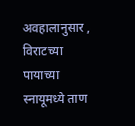अवहालानुसार , विराटच्या पायाच्या स्नायूमध्ये ताण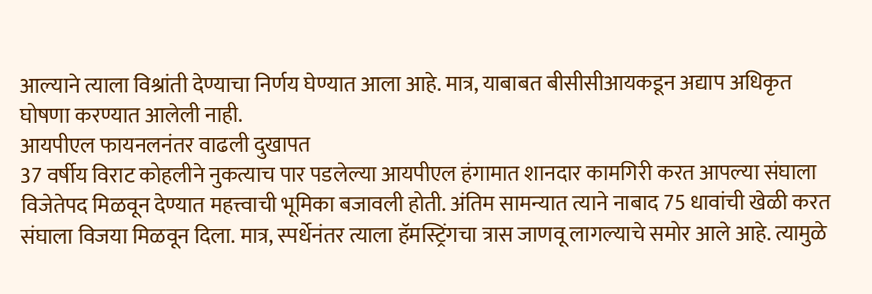आल्याने त्याला विश्रांती देण्याचा निर्णय घेण्यात आला आहे. मात्र, याबाबत बीसीसीआयकडून अद्याप अधिकृत घोषणा करण्यात आलेली नाही.
आयपीएल फायनलनंतर वाढली दुखापत
37 वर्षीय विराट कोहलीने नुकत्याच पार पडलेल्या आयपीएल हंगामात शानदार कामगिरी करत आपल्या संघाला विजेतेपद मिळवून देण्यात महत्त्वाची भूमिका बजावली होती. अंतिम सामन्यात त्याने नाबाद 75 धावांची खेळी करत संघाला विजया मिळवून दिला. मात्र, स्पर्धेनंतर त्याला हॅमस्ट्रिंगचा त्रास जाणवू लागल्याचे समोर आले आहे. त्यामुळे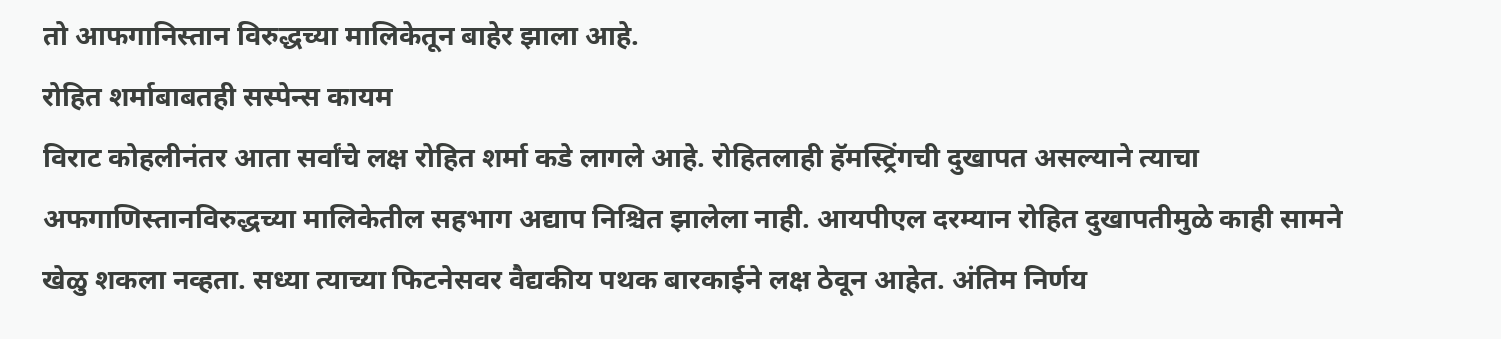तो आफगानिस्तान विरुद्धच्या मालिकेतून बाहेर झाला आहे.
रोहित शर्माबाबतही सस्पेन्स कायम
विराट कोहलीनंतर आता सर्वांचे लक्ष रोहित शर्मा कडे लागले आहे. रोहितलाही हॅमस्ट्रिंगची दुखापत असल्याने त्याचा अफगाणिस्तानविरुद्धच्या मालिकेतील सहभाग अद्याप निश्चित झालेला नाही. आयपीएल दरम्यान रोहित दुखापतीमुळे काही सामने खेळु शकला नव्हता. सध्या त्याच्या फिटनेसवर वैद्यकीय पथक बारकाईने लक्ष ठेवून आहेत. अंतिम निर्णय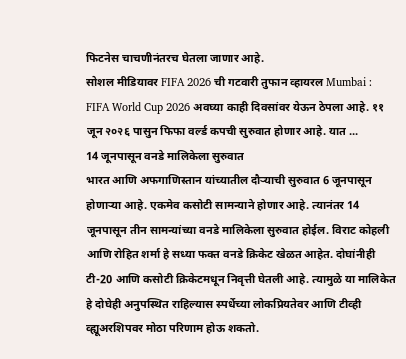फिटनेस चाचणीनंतरच घेतला जाणार आहे.
सोशल मीडियावर FIFA 2026 ची गटवारी तुफान व्हायरल Mumbai : FIFA World Cup 2026 अवघ्या काही दिवसांवर येऊन ठेपला आहे. ११ जून २०२६ पासुन फिफा वर्ल्ड कपची सुरुवात होणार आहे. यात ...
14 जूनपासून वनडे मालिकेला सुरुवात
भारत आणि अफगाणिस्तान यांच्यातील दौऱ्याची सुरुवात 6 जूनपासून होणाऱ्या आहे. एकमेव कसोटी सामन्याने होणार आहे. त्यानंतर 14 जूनपासून तीन सामन्यांच्या वनडे मालिकेला सुरुवात होईल. विराट कोहली आणि रोहित शर्मा हे सध्या फक्त वनडे क्रिकेट खेळत आहेत. दोघांनीही टी-20 आणि कसोटी क्रिकेटमधून निवृत्ती घेतली आहे. त्यामुळे या मालिकेत हे दोघेही अनुपस्थित राहिल्यास स्पर्धेच्या लोकप्रियतेवर आणि टीव्ही व्ह्यूअरशिपवर मोठा परिणाम होऊ शकतो.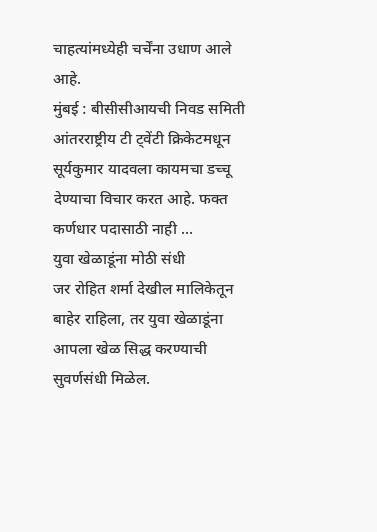चाहत्यांमध्येही चर्चेंना उधाण आले आहे.
मुंबई : बीसीसीआयची निवड समिती आंतरराष्ट्रीय टी ट्वेंटी क्रिकेटमधून सूर्यकुमार यादवला कायमचा डच्चू देण्याचा विचार करत आहे. फक्त कर्णधार पदासाठी नाही ...
युवा खेळाडूंना मोठी संधी
जर रोहित शर्मा देखील मालिकेतून बाहेर राहिला, तर युवा खेळाडूंना आपला खेळ सिद्ध करण्याची सुवर्णसंधी मिळेल.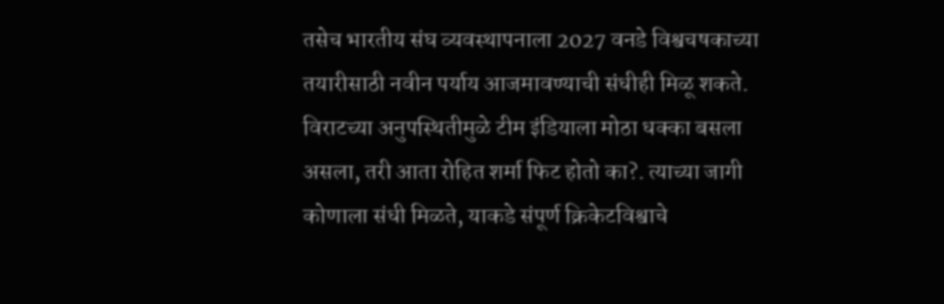तसेच भारतीय संघ व्यवस्थापनाला 2027 वनडे विश्वचषकाच्या तयारीसाठी नवीन पर्याय आजमावण्याची संधीही मिळू शकते. विराटच्या अनुपस्थितीमुळे टीम इंडियाला मोठा धक्का बसला असला, तरी आता रोहित शर्मा फिट होतो का?. त्याच्या जागी कोणाला संधी मिळते, याकडे संपूर्ण क्रिकेटविश्वाचे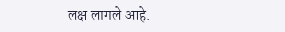लक्ष लागले आहे.